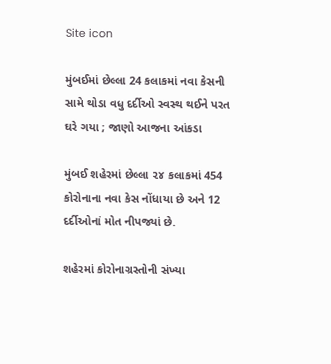Site icon

મુંબઈમાં છેલ્લા 24 કલાકમાં નવા કેસની સામે થોડા વધુ દર્દીઓ સ્વસ્થ થઈને પરત ઘરે ગયા ; જાણો આજના આંકડા

મુંબઈ શહેરમાં છેલ્લા ૨૪ કલાકમાં 454 કોરોનાના નવા કેસ નોંધાયા છે અને 12 દર્દીઓનાં મોત નીપજ્યાં છે.

શહેરમાં કોરોનાગ્રસ્તોની સંખ્યા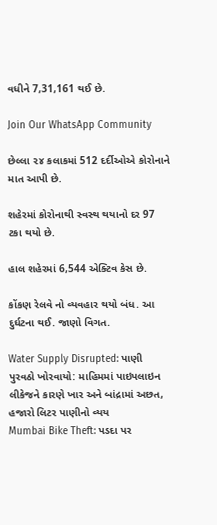વધીને 7,31,161 થઈ છે.

Join Our WhatsApp Community

છેલ્લા ૨૪ કલાકમાં 512 દર્દીઓએ કોરોનાને માત આપી છે.

શહેરમાં કોરોનાથી સ્વસ્થ થયાનો દર 97 ટકા થયો છે.

હાલ શહેરમાં 6,544 એક્ટિવ કેસ છે.

કોંકણ રેલવે નો વ્યવહાર થયો બંધ. આ દુર્ઘટના થઈ. જાણો વિગત.

Water Supply Disrupted: પાણી પુરવઠો ખોરવાયો: માહિમમાં પાઇપલાઇન લીકેજને કારણે ખાર અને બાંદ્રામાં અછત, હજારો લિટર પાણીનો વ્યય
Mumbai Bike Theft: પડદા પર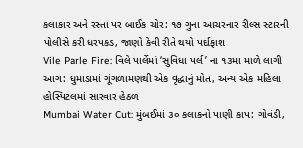કલાકાર અને રસ્તા પર બાઈક ચોર: ૧૭ ગુના આચરનાર રીલ્સ સ્ટારની પોલીસે કરી ધરપકડ, જાણો કેવી રીતે થયો પર્દાફાશ
Vile Parle Fire: વિલે પાર્લેમાં ‘સુવિધા પર્લ’ ના ૧૩મા માળે લાગી આગ: ધુમાડામાં ગૂંગળામણથી એક વૃદ્ધાનું મોત, અન્ય એક મહિલા હોસ્પિટલમાં સારવાર હેઠળ
Mumbai Water Cut: મુંબઈમાં ૩૦ કલાકનો પાણી કાપ: ગોવંડી,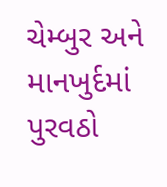ચેમ્બુર અને માનખુર્દમાં પુરવઠો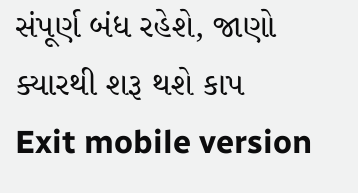સંપૂર્ણ બંધ રહેશે, જાણો ક્યારથી શરૂ થશે કાપ
Exit mobile version